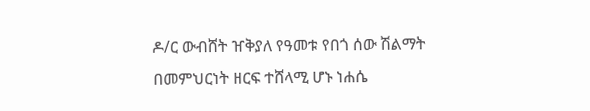ዶ/ር ውብሸት ዠቅያለ የዓመቱ የበጎ ሰው ሽልማት በመምህርነት ዘርፍ ተሸላሚ ሆኑ ነሐሴ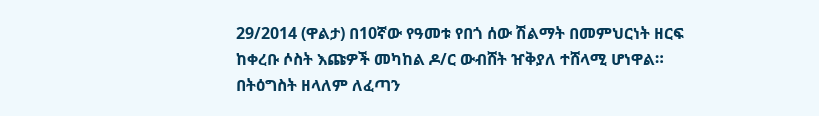29/2014 (ዋልታ) በ10ኛው የዓመቱ የበጎ ሰው ሽልማት በመምህርነት ዘርፍ ከቀረቡ ሶስት እጩዎች መካከል ዶ/ር ውብሸት ዠቅያለ ተሸላሚ ሆነዋል። በትዕግስት ዘላለም ለፈጣን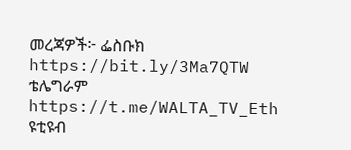መረጃዎች፦ ፌስቡክ https://bit.ly/3Ma7QTW ቴሌግራም https://t.me/WALTA_TV_Eth ዩቲዩብ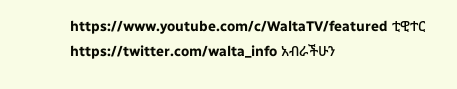https://www.youtube.com/c/WaltaTV/featured ቲዊተር https://twitter.com/walta_info አብራችሁን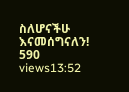ስለሆናችሁ እናመሰግናለን! 590 views13:52